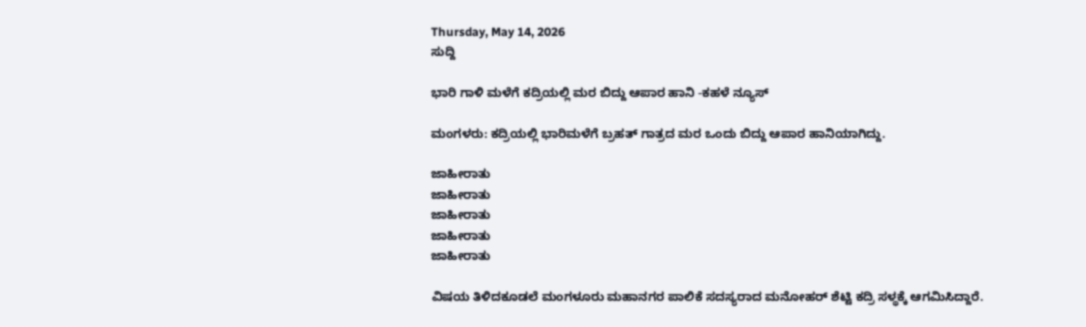Thursday, May 14, 2026
ಸುದ್ದಿ

ಭಾರಿ ಗಾಳಿ ಮಳೆಗೆ ಕದ್ರಿಯಲ್ಲಿ ಮರ ಬಿದ್ದು ಆಪಾರ ಹಾನಿ -ಕಹಳೆ ನ್ಯೂಸ್

ಮಂಗಳರು: ಕದ್ರಿಯಲ್ಲಿ ಭಾರಿಮಳೆಗೆ ಬ್ರಹತ್ ಗಾತ್ರದ ಮರ ಒಂದು ಬಿದ್ದು ಆಪಾರ ಹಾನಿಯಾಗಿದ್ದು.

ಜಾಹೀರಾತು
ಜಾಹೀರಾತು
ಜಾಹೀರಾತು
ಜಾಹೀರಾತು
ಜಾಹೀರಾತು

ವಿಷಯ ತಿಳಿದಕೂಡಲೆ ಮಂಗಳೂರು ಮಹಾನಗರ ಪಾಲಿಕೆ ಸದಸ್ಯರಾದ ಮನೋಹರ್ ಶೆಟ್ಟಿ ಕದ್ರಿ ಸಳ್ಥಕ್ಕೆ ಆಗಮಿಸಿದ್ದಾರೆ.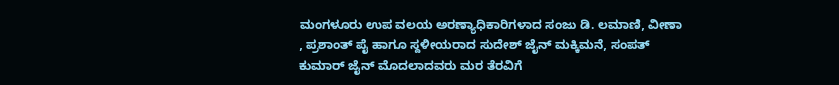ಮಂಗಳೂರು ಉಪ ವಲಯ ಅರಣ್ಯಾಧಿಕಾರಿಗಳಾದ ಸಂಜು ಡಿ. ಲಮಾಣಿ, ವೀಣಾ , ಪ್ರಶಾಂತ್ ಪೈ ಹಾಗೂ ಸ್ದಳೀಯರಾದ ಸುದೇಶ್ ಜೈನ್ ಮಕ್ಕಿಮನೆ, ಸಂಪತ್ ಕುಮಾರ್ ಜೈನ್ ಮೊದಲಾದವರು ಮರ ತೆರವಿಗೆ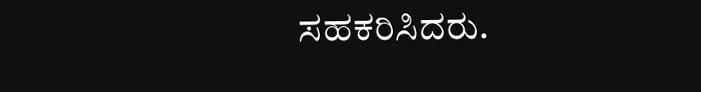ಸಹಕರಿಸಿದರು.